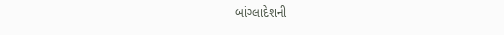બાંગ્લાદેશની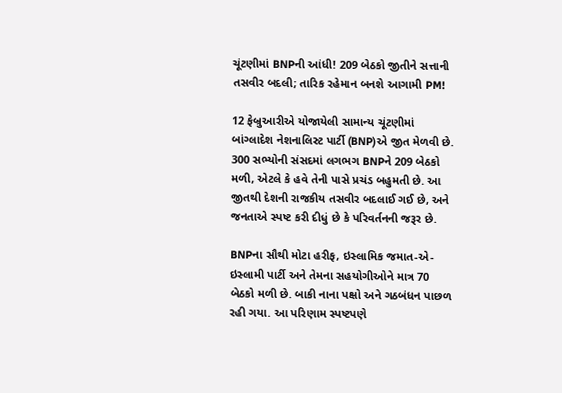ચૂંટણીમાં BNPની આંધી! 209 બેઠકો જીતીને સત્તાની તસવીર બદલી; તારિક રહેમાન બનશે આગામી PM!

12 ફેબ્રુઆરીએ યોજાયેલી સામાન્ય ચૂંટણીમાં બાંગ્લાદેશ નેશનાલિસ્ટ પાર્ટી (BNP)એ જીત મેળવી છે. 300 સભ્યોની સંસદમાં લગભગ BNPને 209 બેઠકો મળી, એટલે કે હવે તેની પાસે પ્રચંડ બહુમતી છે. આ જીતથી દેશની રાજકીય તસવીર બદલાઈ ગઈ છે, અને જનતાએ સ્પષ્ટ કરી દીધું છે કે પરિવર્તનની જરૂર છે.

BNPના સૌથી મોટા હરીફ, ઇસ્લામિક જમાત-એ-ઇસ્લામી પાર્ટી અને તેમના સહયોગીઓને માત્ર 70 બેઠકો મળી છે. બાકી નાના પક્ષો અને ગઠબંધન પાછળ રહી ગયા. આ પરિણામ સ્પષ્ટપણે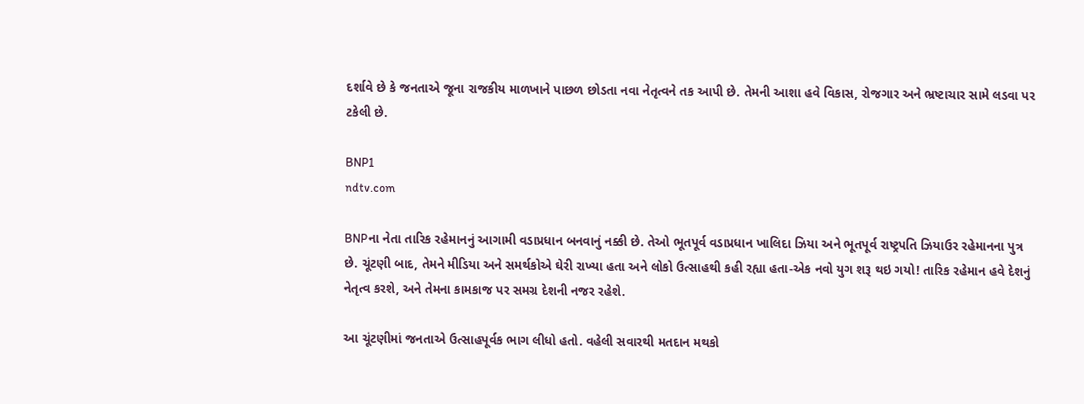દર્શાવે છે કે જનતાએ જૂના રાજકીય માળખાને પાછળ છોડતા નવા નેતૃત્વને તક આપી છે. તેમની આશા હવે વિકાસ, રોજગાર અને ભ્રષ્ટાચાર સામે લડવા પર ટકેલી છે.

BNP1
ndtv.com

BNPના નેતા તારિક રહેમાનનું આગામી વડાપ્રધાન બનવાનું નક્કી છે. તેઓ ભૂતપૂર્વ વડાપ્રધાન ખાલિદા ઝિયા અને ભૂતપૂર્વ રાષ્ટ્રપતિ ઝિયાઉર રહેમાનના પુત્ર છે. ચૂંટણી બાદ, તેમને મીડિયા અને સમર્થકોએ ઘેરી રાખ્યા હતા અને લોકો ઉત્સાહથી કહી રહ્યા હતા-એક નવો યુગ શરૂ થઇ ગયો! તારિક રહેમાન હવે દેશનું નેતૃત્વ કરશે, અને તેમના કામકાજ પર સમગ્ર દેશની નજર રહેશે.

આ ચૂંટણીમાં જનતાએ ઉત્સાહપૂર્વક ભાગ લીધો હતો. વહેલી સવારથી મતદાન મથકો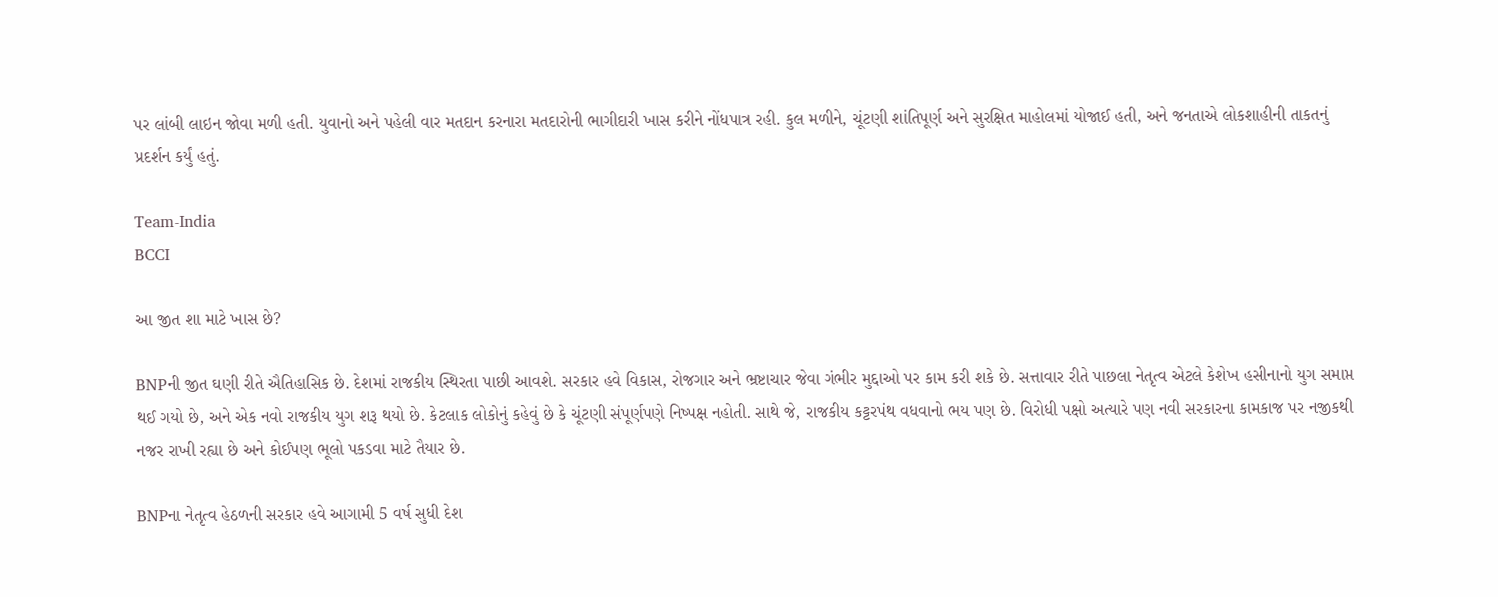પર લાંબી લાઇન જોવા મળી હતી. યુવાનો અને પહેલી વાર મતદાન કરનારા મતદારોની ભાગીદારી ખાસ કરીને નોંધપાત્ર રહી. કુલ મળીને, ચૂંટણી શાંતિપૂર્ણ અને સુરક્ષિત માહોલમાં યોજાઈ હતી, અને જનતાએ લોકશાહીની તાકતનું પ્રદર્શન કર્યું હતું.

Team-India
BCCI

આ જીત શા માટે ખાસ છે?

BNPની જીત ઘણી રીતે ઐતિહાસિક છે. દેશમાં રાજકીય સ્થિરતા પાછી આવશે. સરકાર હવે વિકાસ, રોજગાર અને ભ્રષ્ટાચાર જેવા ગંભીર મુદ્દાઓ પર કામ કરી શકે છે. સત્તાવાર રીતે પાછલા નેતૃત્વ એટલે કેશેખ હસીનાનો યુગ સમાપ્ત થઈ ગયો છે, અને એક નવો રાજકીય યુગ શરૂ થયો છે. કેટલાક લોકોનું કહેવું છે કે ચૂંટણી સંપૂર્ણપણે નિષ્પક્ષ નહોતી. સાથે જે, રાજકીય કટ્ટરપંથ વધવાનો ભય પણ છે. વિરોધી પક્ષો અત્યારે પણ નવી સરકારના કામકાજ પર નજીકથી નજર રાખી રહ્યા છે અને કોઈપણ ભૂલો પકડવા માટે તૈયાર છે.

BNPના નેતૃત્વ હેઠળની સરકાર હવે આગામી 5 વર્ષ સુધી દેશ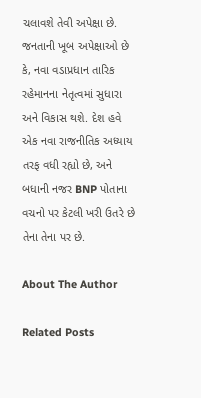ચલાવશે તેવી અપેક્ષા છે. જનતાની ખૂબ અપેક્ષાઓ છે કે, નવા વડાપ્રધાન તારિક રહેમાનના નેતૃત્વમાં સુધારા અને વિકાસ થશે. દેશ હવે એક નવા રાજનીતિક અધ્યાય તરફ વધી રહ્યો છે, અને બધાની નજર BNP પોતાના વચનો પર કેટલી ખરી ઉતરે છે તેના તેના પર છે.

About The Author

Related Posts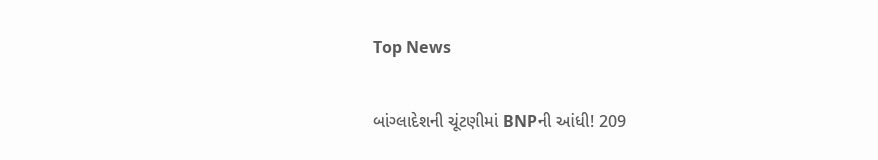Top News

બાંગ્લાદેશની ચૂંટણીમાં BNPની આંધી! 209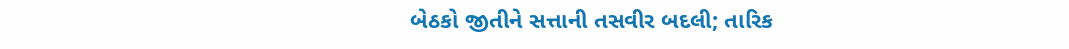બેઠકો જીતીને સત્તાની તસવીર બદલી; તારિક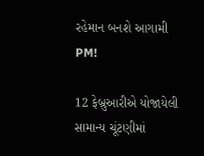રહેમાન બનશે આગામી PM!

12 ફેબ્રુઆરીએ યોજાયેલી સામાન્ય ચૂંટણીમાં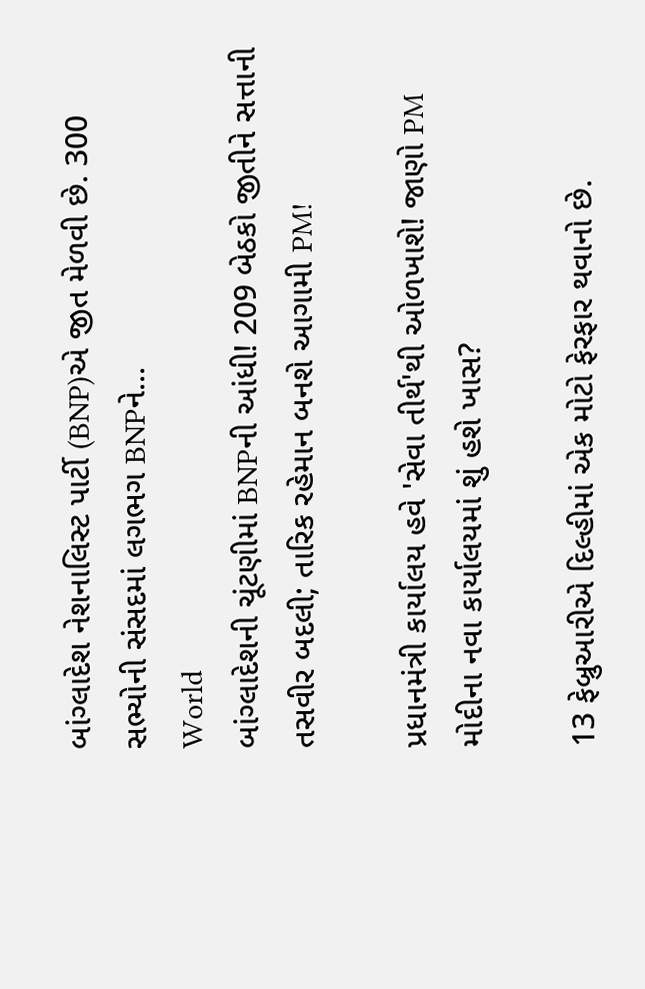બાંગ્લાદેશ નેશનાલિસ્ટ પાર્ટી (BNP)એ જીત મેળવી છે. 300 સભ્યોની સંસદમાં લગભગ BNPને...
World
બાંગ્લાદેશની ચૂંટણીમાં BNPની આંધી! 209 બેઠકો જીતીને સત્તાની તસવીર બદલી; તારિક રહેમાન બનશે આગામી PM!

પ્રધાનમંત્રી કાર્યાલય હવે 'સેવા તીર્થ'થી ઓળખાશે! જાણો PM મોદીના નવા કાર્યાલયમાં શું હશે ખાસ?

13 ફેબ્રુઆરીએ દિલ્હીમાં એક મોટો ફેરફાર થવાનો છે.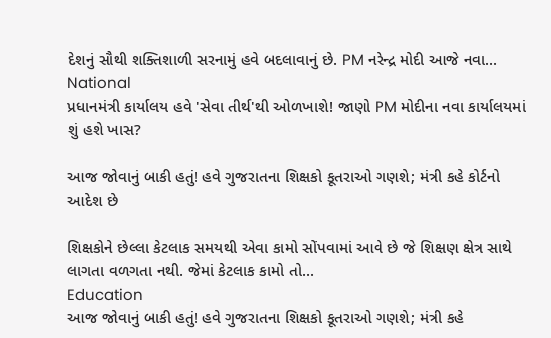દેશનું સૌથી શક્તિશાળી સરનામું હવે બદલાવાનું છે. PM નરેન્દ્ર મોદી આજે નવા...
National
પ્રધાનમંત્રી કાર્યાલય હવે 'સેવા તીર્થ'થી ઓળખાશે! જાણો PM મોદીના નવા કાર્યાલયમાં શું હશે ખાસ?

આજ જોવાનું બાકી હતું! હવે ગુજરાતના શિક્ષકો કૂતરાઓ ગણશે; મંત્રી કહે કોર્ટનો આદેશ છે

શિક્ષકોને છેલ્લા કેટલાક સમયથી એવા કામો સોંપવામાં આવે છે જે શિક્ષણ ક્ષેત્ર સાથે લાગતા વળગતા નથી. જેમાં કેટલાક કામો તો...
Education
આજ જોવાનું બાકી હતું! હવે ગુજરાતના શિક્ષકો કૂતરાઓ ગણશે; મંત્રી કહે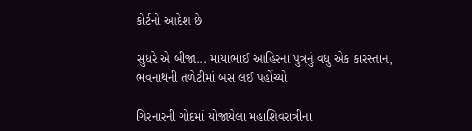કોર્ટનો આદેશ છે

સુધરે એ બીજા... માયાભાઈ આહિરના પુત્રનું વધુ એક કારસ્તાન, ભવનાથની તળેટીમાં બસ લઈ પહોંચ્યો

ગિરનારની ગોદમાં યોજાયેલા મહાશિવરાત્રીના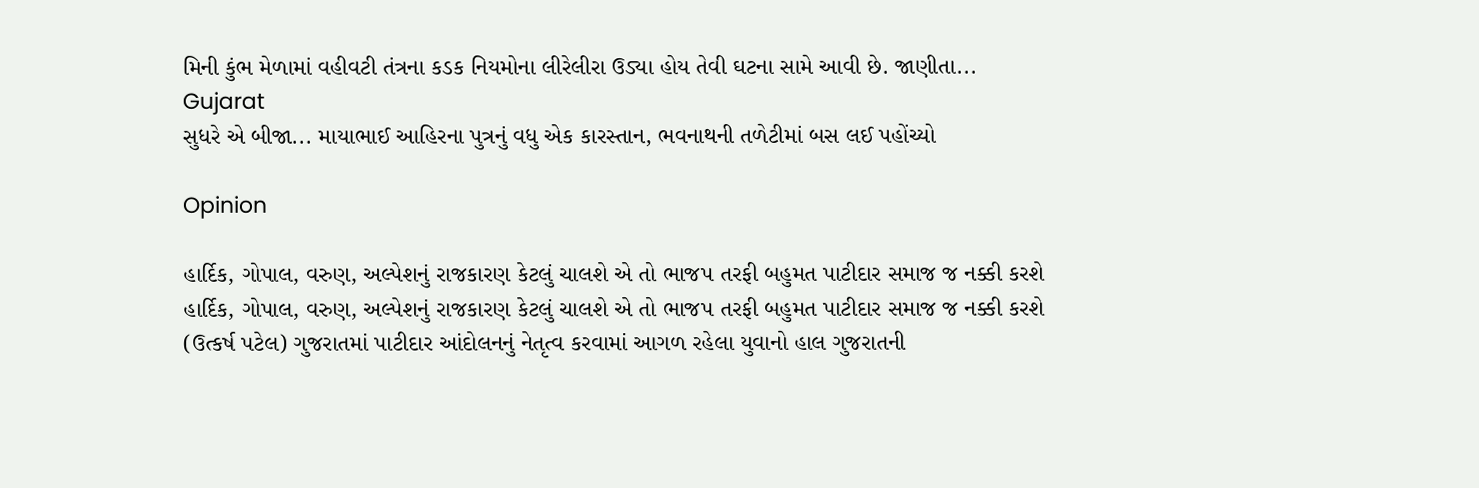મિની કુંભ મેળામાં વહીવટી તંત્રના કડક નિયમોના લીરેલીરા ઉડ્યા હોય તેવી ઘટના સામે આવી છે. જાણીતા...
Gujarat
સુધરે એ બીજા... માયાભાઈ આહિરના પુત્રનું વધુ એક કારસ્તાન, ભવનાથની તળેટીમાં બસ લઈ પહોંચ્યો

Opinion

હાર્દિક, ગોપાલ, વરુણ, અલ્પેશનું રાજકારણ કેટલું ચાલશે એ તો ભાજપ તરફી બહુમત પાટીદાર સમાજ જ નક્કી કરશે હાર્દિક, ગોપાલ, વરુણ, અલ્પેશનું રાજકારણ કેટલું ચાલશે એ તો ભાજપ તરફી બહુમત પાટીદાર સમાજ જ નક્કી કરશે
(ઉત્કર્ષ પટેલ) ગુજરાતમાં પાટીદાર આંદોલનનું નેતૃત્વ કરવામાં આગળ રહેલા યુવાનો હાલ ગુજરાતની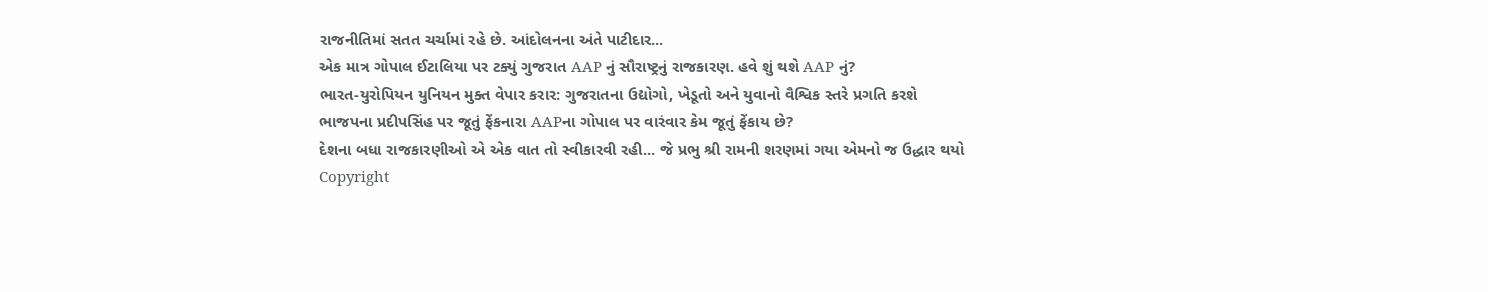રાજનીતિમાં સતત ચર્ચામાં રહે છે. આંદોલનના અંતે પાટીદાર...
એક માત્ર ગોપાલ ઈટાલિયા પર ટક્યું ગુજરાત AAP નું સૌરાષ્ટ્રનું રાજકારણ. હવે શું થશે AAP નું?
ભારત-યુરોપિયન યુનિયન મુક્ત વેપાર કરાર: ગુજરાતના ઉદ્યોગો, ખેડૂતો અને યુવાનો વૈશ્વિક સ્તરે પ્રગતિ કરશે
ભાજપના પ્રદીપસિંહ પર જૂતું ફેંકનારા AAPના ગોપાલ પર વારંવાર કેમ જૂતું ફેંકાય છે?
દેશના બધા રાજકારણીઓ એ એક વાત તો સ્વીકારવી રહી... જે પ્રભુ શ્રી રામની શરણમાં ગયા એમનો જ ઉદ્ધાર થયો
Copyright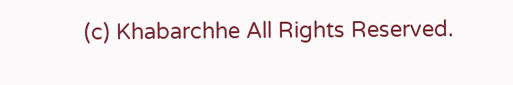(c) Khabarchhe All Rights Reserved.